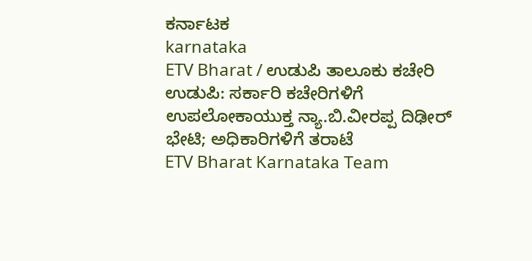ಕರ್ನಾಟಕ
karnataka
ETV Bharat / ಉಡುಪಿ ತಾಲೂಕು ಕಚೇರಿ
ಉಡುಪಿ: ಸರ್ಕಾರಿ ಕಚೇರಿಗಳಿಗೆ ಉಪಲೋಕಾಯುಕ್ತ ನ್ಯಾ.ಬಿ.ವೀರಪ್ಪ ದಿಢೀರ್ ಭೇಟಿ; ಅಧಿಕಾರಿಗಳಿಗೆ ತರಾಟೆ
ETV Bharat Karnataka Team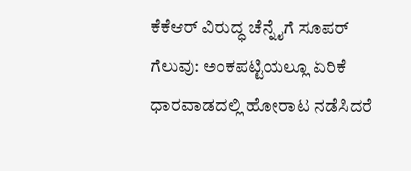ಕೆಕೆಆರ್ ವಿರುದ್ಧ ಚೆನ್ನೈಗೆ ಸೂಪರ್ ಗೆಲುವು: ಅಂಕಪಟ್ಟಿಯಲ್ಲೂ ಏರಿಕೆ
ಧಾರವಾಡದಲ್ಲಿ ಹೋರಾಟ ನಡೆಸಿದರೆ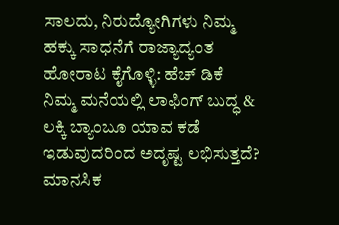ಸಾಲದು, ನಿರುದ್ಯೋಗಿಗಳು ನಿಮ್ಮ ಹಕ್ಕು ಸಾಧನೆಗೆ ರಾಜ್ಯಾದ್ಯಂತ ಹೋರಾಟ ಕೈಗೊಳ್ಳಿ: ಹೆಚ್ ಡಿಕೆ
ನಿಮ್ಮ ಮನೆಯಲ್ಲಿ ಲಾಫಿಂಗ್ ಬುದ್ಧ & ಲಕ್ಕಿ ಬ್ಯಾಂಬೂ ಯಾವ ಕಡೆ ಇಡುವುದರಿಂದ ಅದೃಷ್ಟ ಲಭಿಸುತ್ತದೆ?
ಮಾನಸಿಕ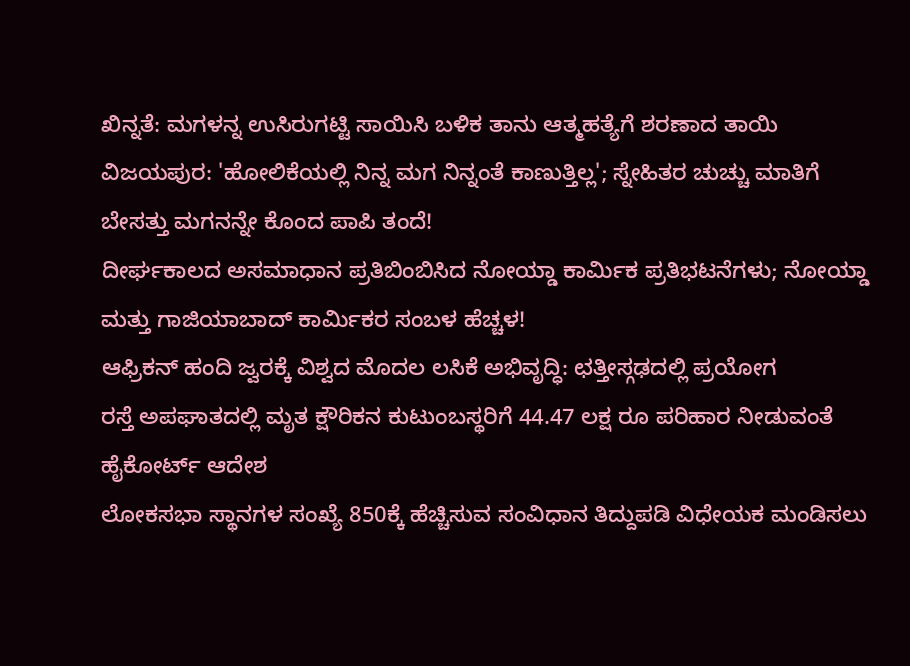ಖಿನ್ನತೆ: ಮಗಳನ್ನ ಉಸಿರುಗಟ್ಟಿ ಸಾಯಿಸಿ ಬಳಿಕ ತಾನು ಆತ್ಮಹತ್ಯೆಗೆ ಶರಣಾದ ತಾಯಿ
ವಿಜಯಪುರ: 'ಹೋಲಿಕೆಯಲ್ಲಿ ನಿನ್ನ ಮಗ ನಿನ್ನಂತೆ ಕಾಣುತ್ತಿಲ್ಲ'; ಸ್ನೇಹಿತರ ಚುಚ್ಚು ಮಾತಿಗೆ ಬೇಸತ್ತು ಮಗನನ್ನೇ ಕೊಂದ ಪಾಪಿ ತಂದೆ!
ದೀರ್ಘಕಾಲದ ಅಸಮಾಧಾನ ಪ್ರತಿಬಿಂಬಿಸಿದ ನೋಯ್ಡಾ ಕಾರ್ಮಿಕ ಪ್ರತಿಭಟನೆಗಳು; ನೋಯ್ಡಾ ಮತ್ತು ಗಾಜಿಯಾಬಾದ್ ಕಾರ್ಮಿಕರ ಸಂಬಳ ಹೆಚ್ಚಳ!
ಆಫ್ರಿಕನ್ ಹಂದಿ ಜ್ವರಕ್ಕೆ ವಿಶ್ವದ ಮೊದಲ ಲಸಿಕೆ ಅಭಿವೃದ್ಧಿ: ಛತ್ತೀಸ್ಗಢದಲ್ಲಿ ಪ್ರಯೋಗ
ರಸ್ತೆ ಅಪಘಾತದಲ್ಲಿ ಮೃತ ಕ್ಷೌರಿಕನ ಕುಟುಂಬಸ್ಥರಿಗೆ 44.47 ಲಕ್ಷ ರೂ ಪರಿಹಾರ ನೀಡುವಂತೆ ಹೈಕೋರ್ಟ್ ಆದೇಶ
ಲೋಕಸಭಾ ಸ್ಥಾನಗಳ ಸಂಖ್ಯೆ 850ಕ್ಕೆ ಹೆಚ್ಚಿಸುವ ಸಂವಿಧಾನ ತಿದ್ದುಪಡಿ ವಿಧೇಯಕ ಮಂಡಿಸಲು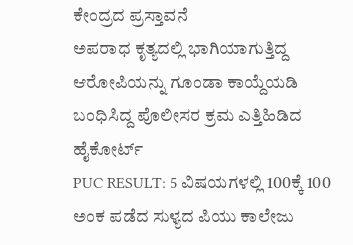ಕೇಂದ್ರದ ಪ್ರಸ್ತಾವನೆ
ಅಪರಾಧ ಕೃತ್ಯದಲ್ಲಿ ಭಾಗಿಯಾಗುತ್ತಿದ್ದ ಆರೋಪಿಯನ್ನು ಗೂಂಡಾ ಕಾಯ್ದೆಯಡಿ ಬಂಧಿಸಿದ್ದ ಪೊಲೀಸರ ಕ್ರಮ ಎತ್ತಿಹಿಡಿದ ಹೈಕೋರ್ಟ್
PUC RESULT: 5 ವಿಷಯಗಳಲ್ಲಿ 100ಕ್ಕೆ 100 ಅಂಕ ಪಡೆದ ಸುಳ್ಯದ ಪಿಯು ಕಾಲೇಜು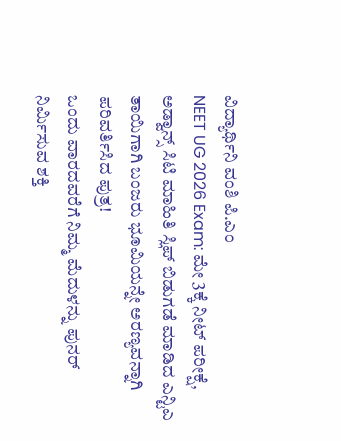ವಿದ್ಯಾರ್ಥಿನಿ ವಂಶಿ ಪಿ.ಎಂ
NEET UG 2026 Exam: ಮೇ 3ಕ್ಕೆ ನೀಟ್ ಪರೀಕ್ಷೆ, ಅಡ್ವಾನ್ಸ್ ಸಿಟಿ ಮಾಹಿತಿ ಸ್ಲಿಪ್ ಬಿಡುಗಡೆ ಮಾಡಿದ ಎನ್ಟಿಎ
ತಾಯಿಗಾಗಿ ಬಂಜರು ಭೂಮಿಯನ್ನೇ ಅರಣ್ಯವನ್ನಾಗಿ ಪರಿವರ್ತಿಸಿದ ಪುತ್ರ!
ಒಂದು ವಾರದವರೆಗೆ ನಿಮ್ಮ ಮೆದುಳನ್ನು ಪುನರ್ ನಿರ್ಮಿಸುವ ಶಕ್ತಿ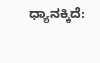ಧ್ಯಾನಕ್ಕಿದೆ: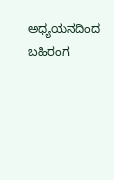ಅಧ್ಯಯನದಿಂದ ಬಹಿರಂಗ